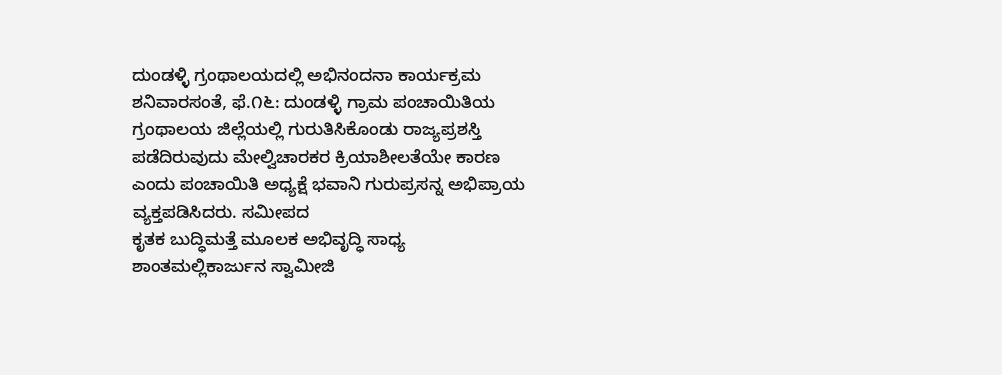ದುಂಡಳ್ಳಿ ಗ್ರಂಥಾಲಯದಲ್ಲಿ ಅಭಿನಂದನಾ ಕಾರ್ಯಕ್ರಮ ಶನಿವಾರಸಂತೆ, ಫೆ.೧೬: ದುಂಡಳ್ಳಿ ಗ್ರಾಮ ಪಂಚಾಯಿತಿಯ ಗ್ರಂಥಾಲಯ ಜಿಲ್ಲೆಯಲ್ಲಿ ಗುರುತಿಸಿಕೊಂಡು ರಾಜ್ಯಪ್ರಶಸ್ತಿ ಪಡೆದಿರುವುದು ಮೇಲ್ವಿಚಾರಕರ ಕ್ರಿಯಾಶೀಲತೆಯೇ ಕಾರಣ ಎಂದು ಪಂಚಾಯಿತಿ ಅಧ್ಯಕ್ಷೆ ಭವಾನಿ ಗುರುಪ್ರಸನ್ನ ಅಭಿಪ್ರಾಯ ವ್ಯಕ್ತಪಡಿಸಿದರು. ಸಮೀಪದ
ಕೃತಕ ಬುದ್ಧಿಮತ್ತೆ ಮೂಲಕ ಅಭಿವೃದ್ಧಿ ಸಾಧ್ಯ ಶಾಂತಮಲ್ಲಿಕಾರ್ಜುನ ಸ್ವಾಮೀಜಿ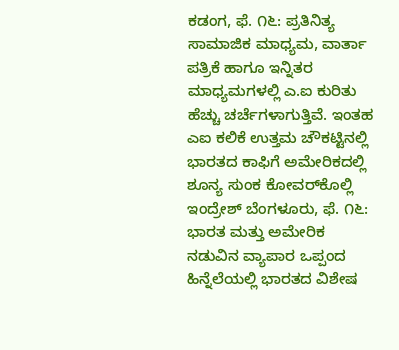ಕಡಂಗ, ಫೆ. ೧೬: ಪ್ರತಿನಿತ್ಯ ಸಾಮಾಜಿಕ ಮಾಧ್ಯಮ, ವಾರ್ತಾ ಪತ್ರಿಕೆ ಹಾಗೂ ಇನ್ನಿತರ ಮಾಧ್ಯಮಗಳಲ್ಲಿ ಎ.ಐ ಕುರಿತು ಹೆಚ್ಚು ಚರ್ಚೆಗಳಾಗುತ್ತಿವೆ. ಇಂತಹ ಎಐ ಕಲಿಕೆ ಉತ್ತಮ ಚೌಕಟ್ಟಿನಲ್ಲಿ
ಭಾರತದ ಕಾಫಿಗೆ ಅಮೇರಿಕದಲ್ಲಿ ಶೂನ್ಯ ಸುಂಕ ಕೋವರ್‌ಕೊಲ್ಲಿ ಇಂದ್ರೇಶ್ ಬೆಂಗಳೂರು, ಫೆ. ೧೬: ಭಾರತ ಮತ್ತು ಅಮೇರಿಕ ನಡುವಿನ ವ್ಯಾಪಾರ ಒಪ್ಪಂದ ಹಿನ್ನೆಲೆಯಲ್ಲಿ ಭಾರತದ ವಿಶೇಷ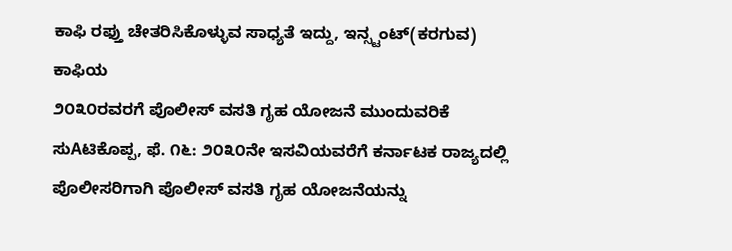ಕಾಫಿ ರಫ್ತು ಚೇತರಿಸಿಕೊಳ್ಳುವ ಸಾಧ್ಯತೆ ಇದ್ದು, ಇನ್ಸ್ಟಂಟ್(ಕರಗುವ) ಕಾಫಿಯ
೨೦೩೦ರವರಗೆ ಪೊಲೀಸ್ ವಸತಿ ಗೃಹ ಯೋಜನೆ ಮುಂದುವರಿಕೆ ಸುAಟಿಕೊಪ್ಪ, ಫೆ. ೧೬: ೨೦೩೦ನೇ ಇಸವಿಯವರೆಗೆ ಕರ್ನಾಟಕ ರಾಜ್ಯದಲ್ಲಿ ಪೊಲೀಸರಿಗಾಗಿ ಪೊಲೀಸ್ ವಸತಿ ಗೃಹ ಯೋಜನೆಯನ್ನು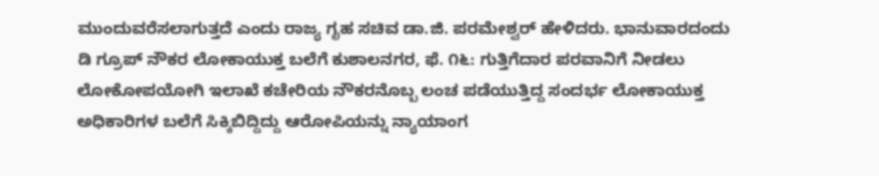ಮುಂದುವರೆಸಲಾಗುತ್ತದೆ ಎಂದು ರಾಜ್ಯ ಗೃಹ ಸಚಿವ ಡಾ.ಜಿ. ಪರಮೇಶ್ವರ್ ಹೇಳಿದರು. ಭಾನುವಾರದಂದು
ಡಿ ಗ್ರೂಪ್ ನೌಕರ ಲೋಕಾಯುಕ್ತ ಬಲೆಗೆ ಕುಶಾಲನಗರ, ಫೆ. ೧೬: ಗುತ್ತಿಗೆದಾರ ಪರವಾನಿಗೆ ನೀಡಲು ಲೋಕೋಪಯೋಗಿ ಇಲಾಖೆ ಕಚೇರಿಯ ನೌಕರನೊಬ್ಬ ಲಂಚ ಪಡೆಯುತ್ತಿದ್ದ ಸಂದರ್ಭ ಲೋಕಾಯುಕ್ತ ಅಧಿಕಾರಿಗಳ ಬಲೆಗೆ ಸಿಕ್ಕಿಬಿದ್ದಿದ್ದು ಆರೋಪಿಯನ್ನು ನ್ಯಾಯಾಂಗ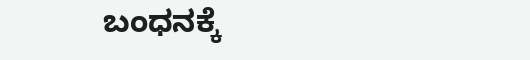ಬಂಧನಕ್ಕೆ